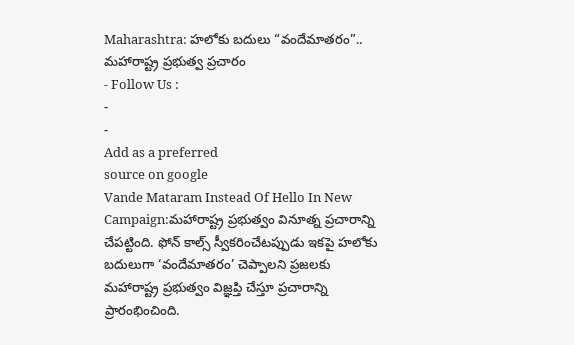Maharashtra: హలోకు బదులు “వందేమాతరం”.. మహారాష్ట్ర ప్రభుత్వ ప్రచారం
- Follow Us :
-
-
Add as a preferred
source on google
Vande Mataram Instead Of Hello In New Campaign:మహారాష్ట్ర ప్రభుత్వం వినూత్న ప్రచారాన్ని చేపట్టింది. ఫోన్ కాల్స్ స్వీకరించేటప్పుడు ఇకపై హలోకు బదులుగా ‘వందేమాతరం’ చెప్పాలని ప్రజలకు మహారాష్ట్ర ప్రభుత్వం విజ్ఞప్తి చేస్తూ ప్రచారాన్ని ప్రారంభించింది.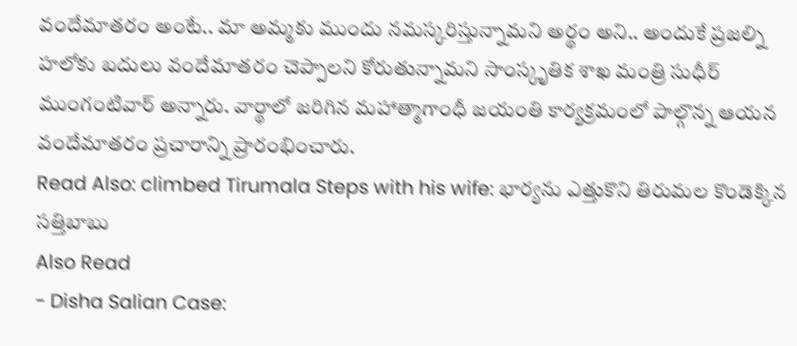వందేమాతరం అంటే.. మా అమ్మకు ముందు నమస్కరిస్తున్నామని అర్థం అని.. అందుకే ప్రజల్ని హలోకు బదులు వందేమాతరం చెప్పాలని కోరుతున్నామని సాంస్కృతిక శాఖ మంత్రి సుధీర్ ముంగంటివార్ అన్నారు. వార్థాలో జరిగిన మహాత్మాగాంధీ జయంతి కార్యక్రమంలో పాల్గొన్న ఆయన వందేమాతరం ప్రచారాన్ని ప్రారంభించారు.
Read Also: climbed Tirumala Steps with his wife: భార్యను ఎత్తుకొని తిరుమల కొండెక్కిన సత్తిబాబు
Also Read
- Disha Salian Case: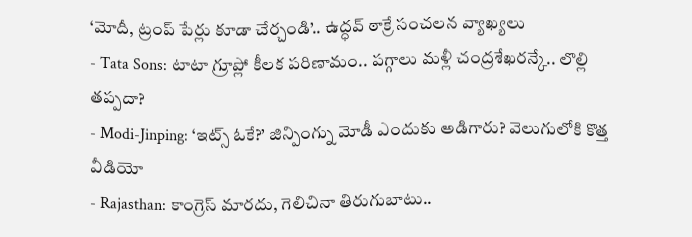‘మోదీ, ట్రంప్ పేర్లు కూడా చేర్చండి’.. ఉద్ధవ్ ఠాక్రే సంచలన వ్యాఖ్యలు
- Tata Sons: టాటా గ్రూప్లో కీలక పరిణామం.. పగ్గాలు మళ్లీ చంద్రశేఖరన్కే.. లొల్లి తప్పదా?
- Modi-Jinping: ‘ఇట్స్ ఓకే?’ జిన్పింగ్ను మోడీ ఎందుకు అడిగారు? వెలుగులోకి కొత్త వీడియో
- Rajasthan: కాంగ్రెస్ మారదు, గెలిచినా తిరుగుబాటు..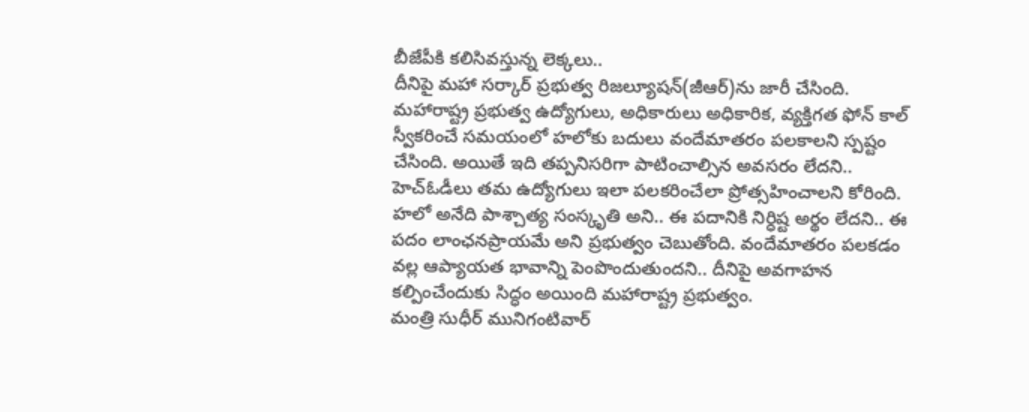బీజేపీకి కలిసివస్తున్న లెక్కలు..
దీనిపై మహా సర్కార్ ప్రభుత్వ రిజల్యూషన్(జీఆర్)ను జారీ చేసింది. మహారాష్ట్ర ప్రభుత్వ ఉద్యోగులు, అధికారులు అధికారిక, వ్యక్తిగత ఫోన్ కాల్ స్వీకరించే సమయంలో హలోకు బదులు వందేమాతరం పలకాలని స్పష్టం చేసింది. అయితే ఇది తప్పనిసరిగా పాటించాల్సిన అవసరం లేదని.. హెచ్ఓడీలు తమ ఉద్యోగులు ఇలా పలకరించేలా ప్రోత్సహించాలని కోరింది. హలో అనేది పాశ్చాత్య సంస్కృతి అని.. ఈ పదానికి నిర్ధిష్ట అర్థం లేదని.. ఈ పదం లాంఛనప్రాయమే అని ప్రభుత్వం చెబుతోంది. వందేమాతరం పలకడం వల్ల ఆప్యాయత భావాన్ని పెంపొందుతుందని.. దీనిపై అవగాహన కల్పించేందుకు సిద్ధం అయింది మహారాష్ట్ర ప్రభుత్వం.
మంత్రి సుధీర్ మునిగంటివార్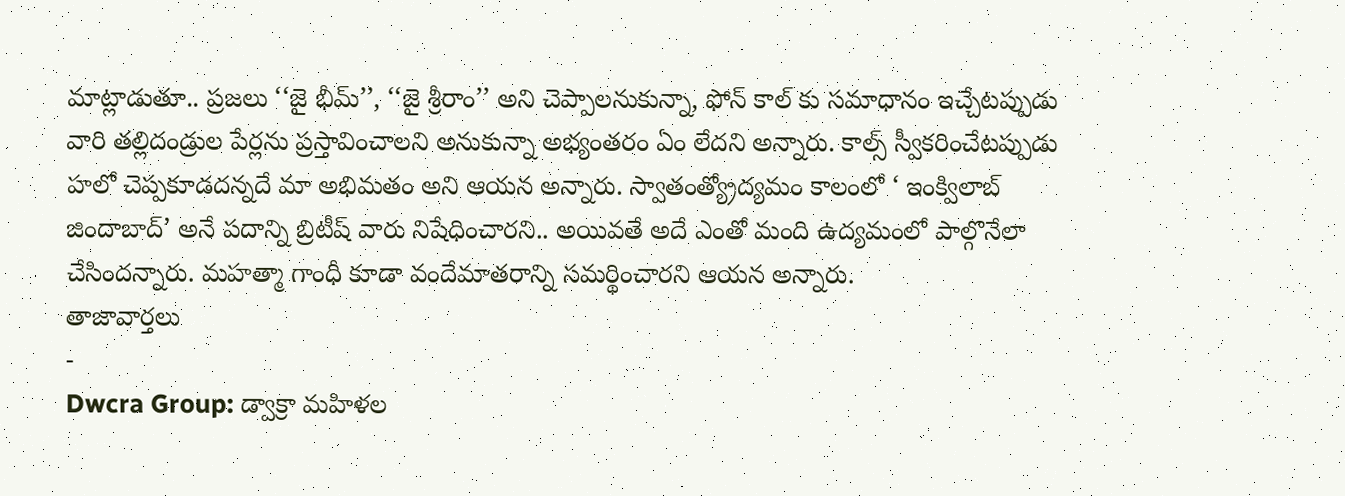మాట్లాడుతూ.. ప్రజలు ‘‘జై భీమ్’’, ‘‘జై శ్రీరాం’’ అని చెప్పాలనుకున్నా, ఫోన్ కాల్ కు సమాధానం ఇచ్చేటప్పుడు వారి తల్లిదండ్రుల పేర్లను ప్రస్తావించాలని అనుకున్నా అభ్యంతరం ఏం లేదని అన్నారు. కాల్స్ స్వీకరించేటప్పుడు హలో చెప్పకూడదన్నదే మా అభిమతం అని ఆయన అన్నారు. స్వాతంత్య్రోద్యమం కాలంలో ‘ ఇంక్విలాబ్ జిందాబాద్’ అనే పదాన్ని బ్రిటీష్ వారు నిషేధించారని.. అయివతే అదే ఎంతో మంది ఉద్యమంలో పాల్గొనేలా చేసిందన్నారు. మహత్మా గాంధీ కూడా వందేమాతరాన్ని సమర్థించారని ఆయన అన్నారు.
తాజావార్తలు
-
Dwcra Group: డ్వాక్రా మహిళల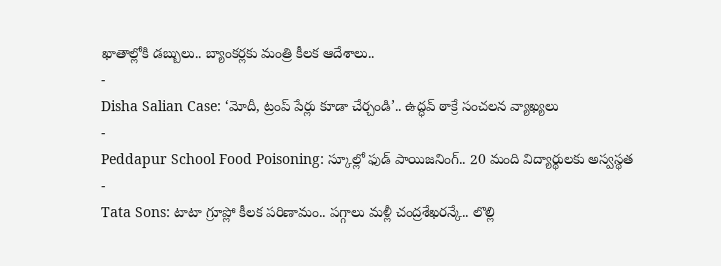ఖాతాల్లోకి డబ్బులు.. బ్యాంకర్లకు మంత్రి కీలక ఆదేశాలు..
-
Disha Salian Case: ‘మోదీ, ట్రంప్ పేర్లు కూడా చేర్చండి’.. ఉద్ధవ్ ఠాక్రే సంచలన వ్యాఖ్యలు
-
Peddapur School Food Poisoning: స్కూల్లో ఫుడ్ పాయిజనింగ్.. 20 మంది విద్యార్థులకు అస్వస్థత
-
Tata Sons: టాటా గ్రూప్లో కీలక పరిణామం.. పగ్గాలు మళ్లీ చంద్రశేఖరన్కే.. లొల్లి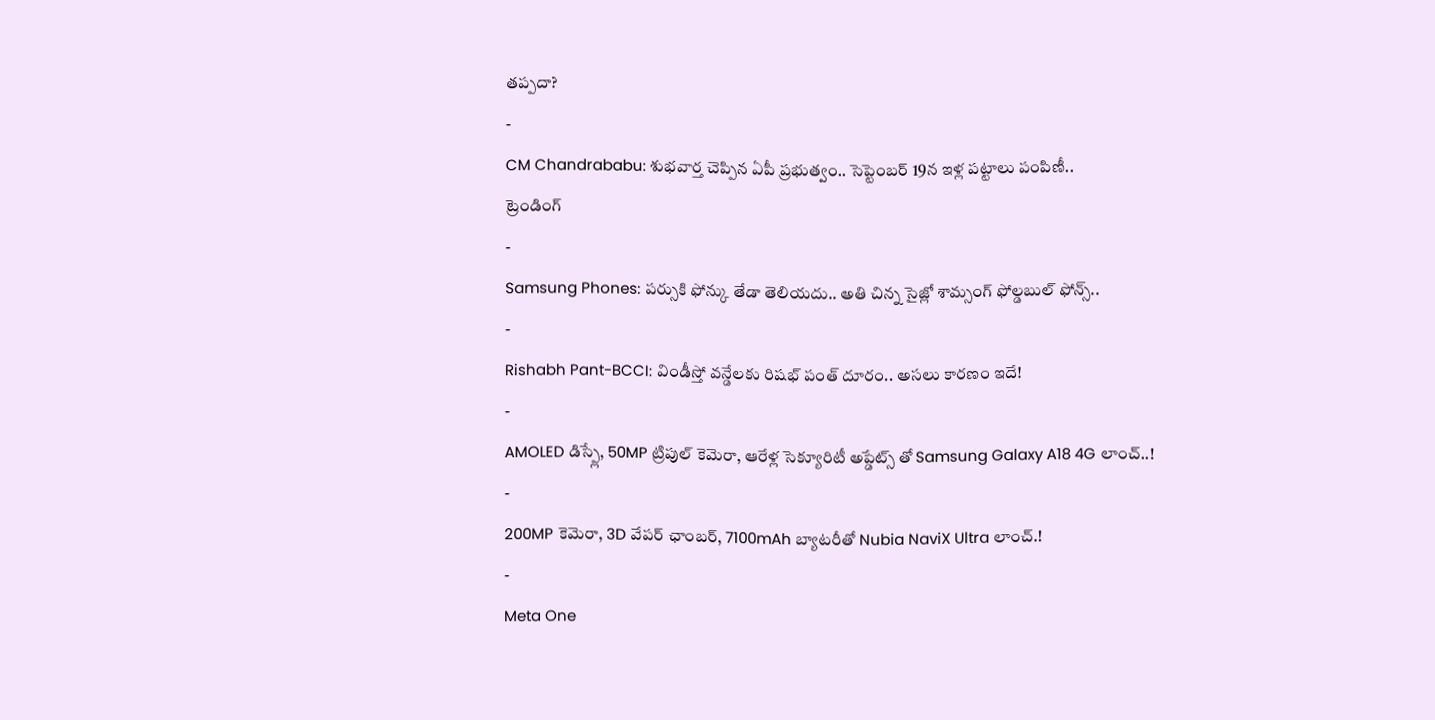తప్పదా?
-
CM Chandrababu: శుభవార్త చెప్పిన ఏపీ ప్రభుత్వం.. సెప్టెంబర్ 19న ఇళ్ల పట్టాలు పంపిణీ..
ట్రెండింగ్
-
Samsung Phones: పర్సుకి ఫోన్కు తేడా తెలియదు.. అతి చిన్న సైజ్లో శామ్సంగ్ ఫోల్డబుల్ ఫోన్స్..
-
Rishabh Pant-BCCI: విండీస్తో వన్డేలకు రిషభ్ పంత్ దూరం.. అసలు కారణం ఇదే!
-
AMOLED డిస్ప్లే, 50MP ట్రిపుల్ కెమెరా, ఆరేళ్ల సెక్యూరిటీ అప్డేట్స్ తో Samsung Galaxy A18 4G లాంచ్..!
-
200MP కెమెరా, 3D వేపర్ ఛాంబర్, 7100mAh బ్యాటరీతో Nubia NaviX Ultra లాంచ్.!
-
Meta One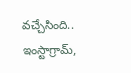వచ్చేసింది.. ఇంస్టాగ్రామ్,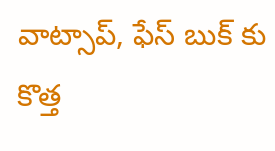వాట్సాప్, ఫేస్ బుక్ కు కొత్త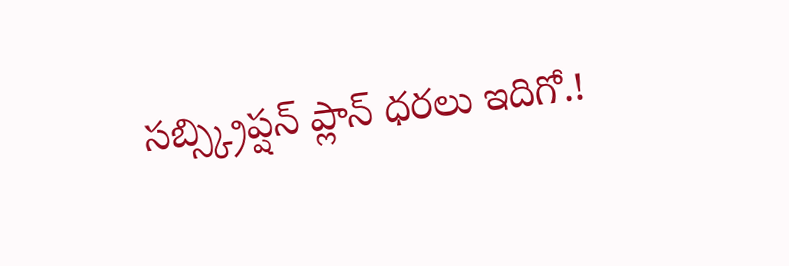సబ్స్క్రిప్షన్ ప్లాన్ ధరలు ఇదిగో.!